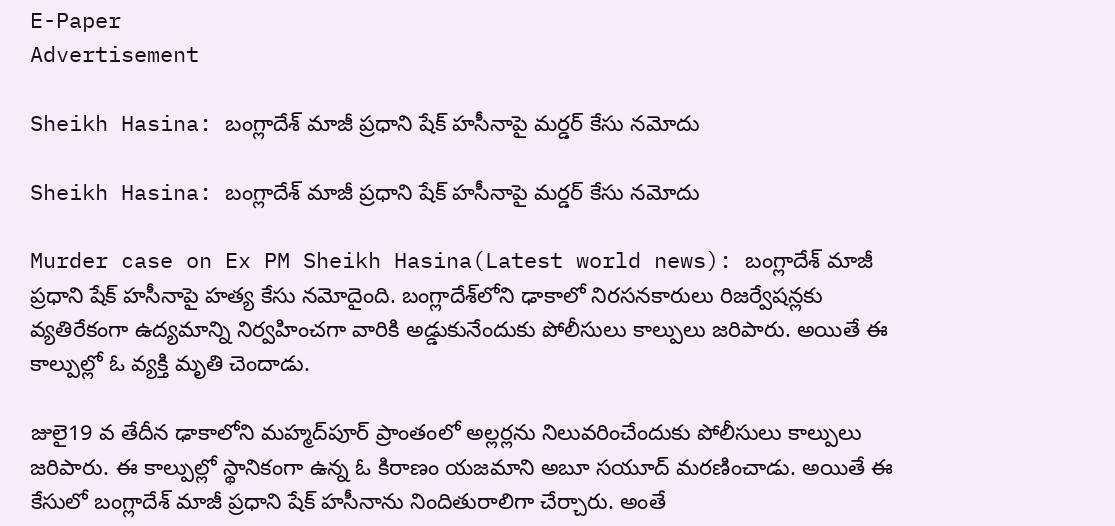E-Paper
Advertisement

Sheikh Hasina: బంగ్లాదేశ్ మాజీ ప్రధాని షేక్ హసీనాపై మర్డర్ కేసు నమోదు

Sheikh Hasina: బంగ్లాదేశ్ మాజీ ప్రధాని షేక్ హసీనాపై మర్డర్ కేసు నమోదు

Murder case on Ex PM Sheikh Hasina(Latest world news): బంగ్లాదేశ్ మాజీ ప్రధాని షేక్ హసీనాపై హత్య కేసు నమోదైంది. బంగ్లాదేశ్‌లోని ఢాకాలో నిరసనకారులు రిజర్వేషన్లకు వ్యతిరేకంగా ఉద్యమాన్ని నిర్వహించగా వారికి అడ్డుకునేందుకు పోలీసులు కాల్పులు జరిపారు. అయితే ఈ కాల్పుల్లో ఓ వ్యక్తి మృతి చెందాడు.

జులై19 వ తేదీన ఢాకాలోని మహ్మద్‌పూర్ ప్రాంతంలో అల్లర్లను నిలువరించేందుకు పోలీసులు కాల్పులు జరిపారు. ఈ కాల్పుల్లో స్థానికంగా ఉన్న ఓ కిరాణం యజమాని అబూ సయూద్ మరణించాడు. అయితే ఈ కేసులో బంగ్లాదేశ్ మాజీ ప్రధాని షేక్ హసీనాను నిందితురాలిగా చేర్చారు. అంతే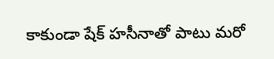కాకుండా షేక్ హసీనాతో పాటు మరో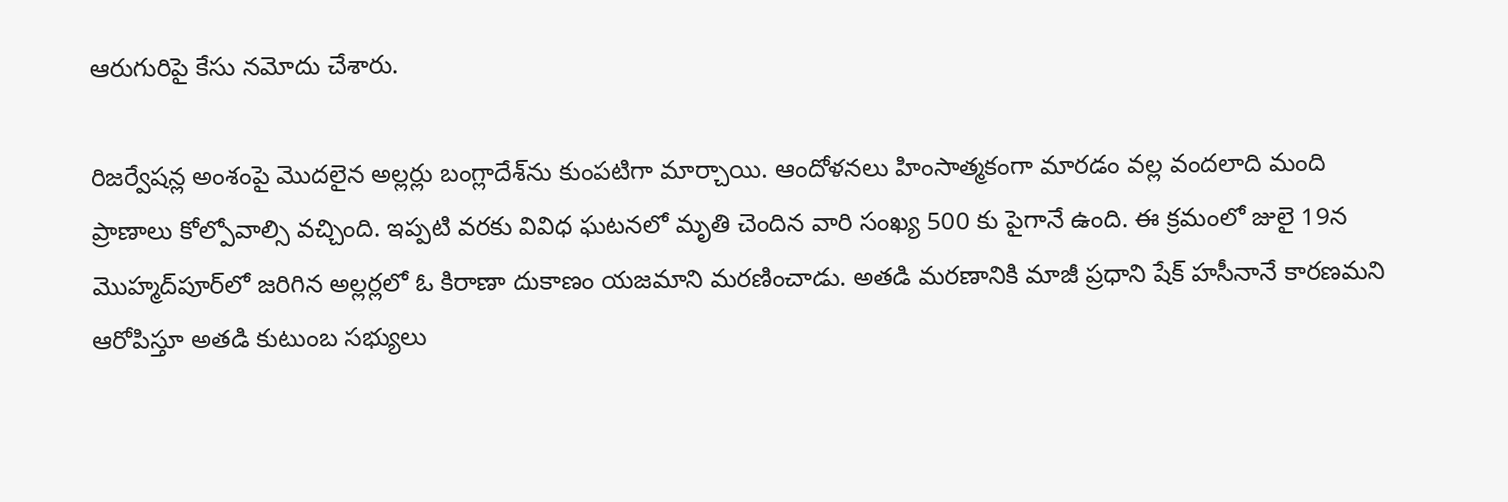ఆరుగురిపై కేసు నమోదు చేశారు.

రిజర్వేషన్ల అంశంపై మొదలైన అల్లర్లు బంగ్లాదేశ్‌ను కుంపటిగా మార్చాయి. ఆందోళనలు హింసాత్మకంగా మారడం వల్ల వందలాది మంది ప్రాణాలు కోల్పోవాల్సి వచ్చింది. ఇప్పటి వరకు వివిధ ఘటనలో మృతి చెందిన వారి సంఖ్య 500 కు పైగానే ఉంది. ఈ క్రమంలో జులై 19న మొహ్మద్‌పూర్‌లో జరిగిన అల్లర్లలో ఓ కిరాణా దుకాణం యజమాని మరణించాడు. అతడి మరణానికి మాజీ ప్రధాని షేక్ హసీనానే కారణమని ఆరోపిస్తూ అతడి కుటుంబ సభ్యులు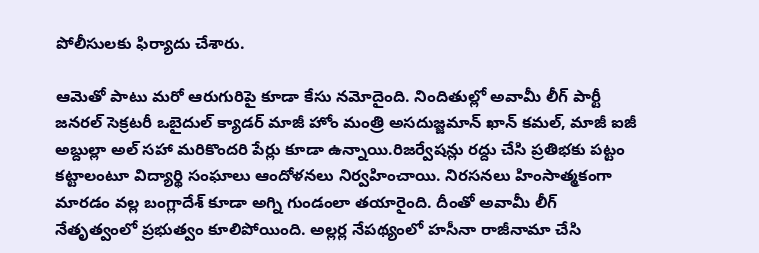పోలీసులకు ఫిర్యాదు చేశారు.

ఆమెతో పాటు మరో ఆరుగురిపై కూడా కేసు నమోదైంది. నిందితుల్లో అవామీ లీగ్ పార్టీ జనరల్ సెక్రటరీ ఒబైదుల్ క్యాడర్ మాజీ హోం మంత్రి అసదుజ్జమాన్ ఖాన్ కమల్, మాజీ ఐజీ అబ్దుల్లా అల్ సహా మరికొందరి పేర్లు కూడా ఉన్నాయి.రిజర్వేషన్లు రద్దు చేసి ప్రతిభకు పట్టం కట్టాలంటూ విద్యార్థి సంఘాలు ఆందోళనలు నిర్వహించాయి. నిరసనలు హింసాత్మకంగా మారడం వల్ల బంగ్లాదేశ్ కూడా అగ్ని గుండంలా తయారైంది. దీంతో అవామీ లీగ్ నేతృత్వంలో ప్రభుత్వం కూలిపోయింది. అల్లర్ల నేపథ్యంలో హసీనా రాజీనామా చేసి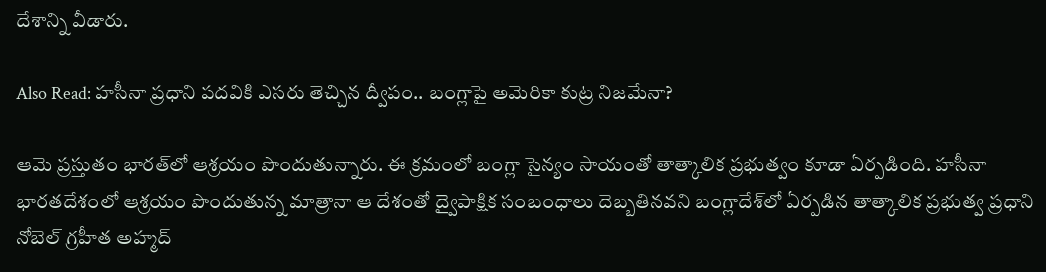దేశాన్ని వీడారు.

Also Read: హసీనా ప్రధాని పదవికి ఎసరు తెచ్చిన ద్వీపం.. బంగ్లాపై అమెరికా కుట్ర నిజమేనా?

ఆమె ప్రస్తుతం భారత్‌లో ఆశ్రయం పొందుతున్నారు. ఈ క్రమంలో బంగ్లా సైన్యం సాయంతో తాత్కాలిక ప్రభుత్వం కూడా ఏర్పడింది. హసీనా భారతదేశంలో ఆశ్రయం పొందుతున్న మాత్రానా ఆ దేశంతో ద్వైపాక్షిక సంబంధాలు దెబ్బతినవని బంగ్లాదేశ్‌లో ఏర్పడిన తాత్కాలిక ప్రభుత్వ ప్రధాని నోబెల్ గ్రహీత అహ్మద్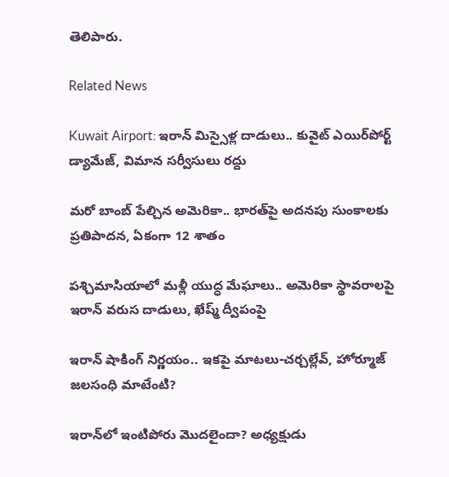తెలిపారు.

Related News

Kuwait Airport: ఇరాన్ మిస్సైళ్ల దాడులు.. కువైట్‌ ఎయిర్‌పోర్ట్ డ్యామేజ్, విమాన సర్వీసులు రద్దు

మరో బాంబ్‌ పేల్చిన అమెరికా.. భారత్‌పై అదనపు సుంకాలకు ప్రతిపాదన, ఏకంగా 12 శాతం

పశ్చిమాసియాలో మళ్లీ యుద్ధ మేఘాలు.. అమెరికా స్థావరాలపై ఇరాన్ వరుస దాడులు, ఖేష్మ్ ద్వీపంపై

ఇరాన్ షాకింగ్ నిర్ణయం.. ఇకపై మాటలు-చర్చల్లేవ్, హోర్మూజ్ జలసంధి మాటేంటి?

ఇరాన్‌లో ఇంటిపోరు మొదలైందా? అధ్యక్షుడు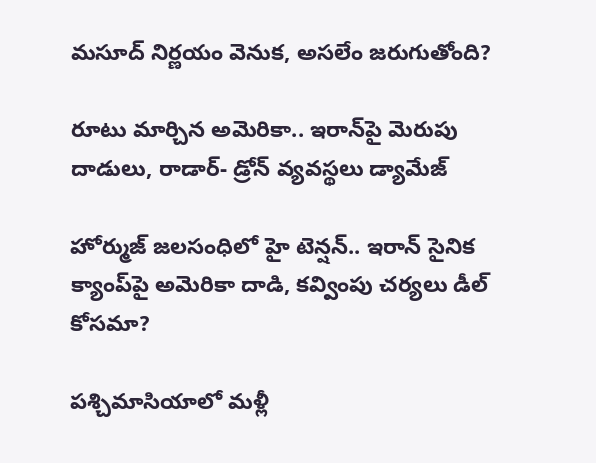మసూద్‌ నిర్ణయం వెనుక, అసలేం జరుగుతోంది?

రూటు మార్చిన అమెరికా.. ఇరాన్‌పై మెరుపు దాడులు, రాడార్- డ్రోన్ వ్యవస్థలు డ్యామేజ్

హోర్ముజ్ జలసంధిలో హై టెన్షన్.. ఇరాన్ సైనిక క్యాంప్‌పై అమెరికా దాడి, కవ్వింపు చర్యలు డీల్ కోసమా?

పశ్చిమాసియాలో మళ్లీ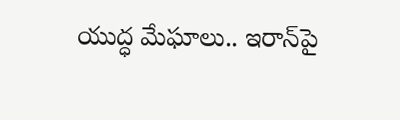యుద్ధ మేఘాలు.. ఇరాన్‌పై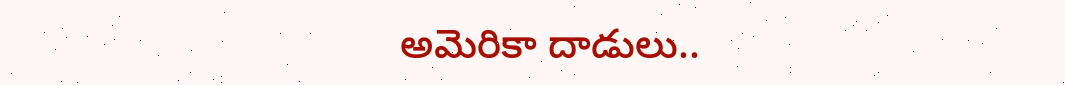అమెరికా దాడులు..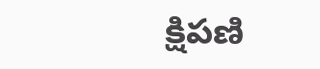క్షిపణి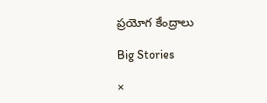ప్రయోగ కేంద్రాలు

Big Stories

×